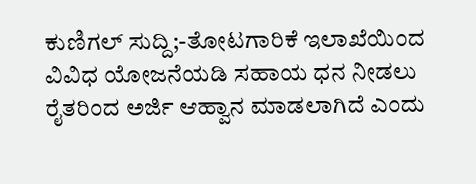ಕುಣಿಗಲ್ ಸುದ್ದಿ;-ತೋಟಗಾರಿಕೆ ಇಲಾಖೆಯಿಂದ ವಿವಿಧ ಯೋಜನೆಯಡಿ ಸಹಾಯ ಧನ ನೀಡಲು ರೈತರಿಂದ ಅರ್ಜಿ ಆಹ್ವಾನ ಮಾಡಲಾಗಿದೆ ಎಂದು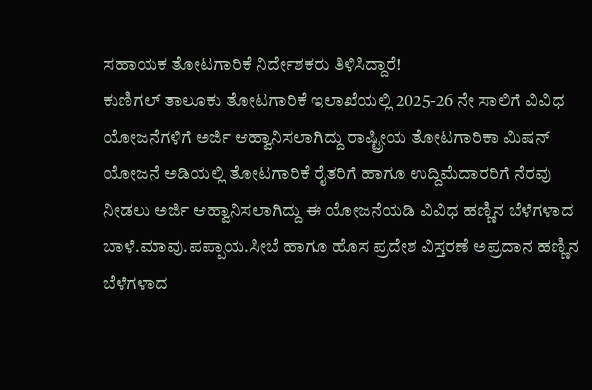ಸಹಾಯಕ ತೋಟಗಾರಿಕೆ ನಿರ್ದೇಶಕರು ತಿಳಿಸಿದ್ದಾರೆ!
ಕುಣಿಗಲ್ ತಾಲೂಕು ತೋಟಗಾರಿಕೆ ಇಲಾಖೆಯಲ್ಲಿ 2025-26 ನೇ ಸಾಲಿಗೆ ವಿವಿಧ ಯೋಜನೆಗಳಿಗೆ ಅರ್ಜಿ ಆಹ್ವಾನಿಸಲಾಗಿದ್ದು ರಾಷ್ಟ್ರೀಯ ತೋಟಗಾರಿಕಾ ಮಿಷನ್ ಯೋಜನೆ ಅಡಿಯಲ್ಲಿ ತೋಟಗಾರಿಕೆ ರೈತರಿಗೆ ಹಾಗೂ ಉದ್ದಿಮೆದಾರರಿಗೆ ನೆರವು ನೀಡಲು ಅರ್ಜಿ ಆಹ್ವಾನಿಸಲಾಗಿದ್ದು ಈ ಯೋಜನೆಯಡಿ ವಿವಿಧ ಹಣ್ಣಿನ ಬೆಳೆಗಳಾದ ಬಾಳೆ.ಮಾವು.ಪಪ್ಪಾಯ.ಸೀಬೆ ಹಾಗೂ ಹೊಸ ಪ್ರದೇಶ ವಿಸ್ತರಣೆ ಅಪ್ರದಾನ ಹಣ್ಣಿನ ಬೆಳೆಗಳಾದ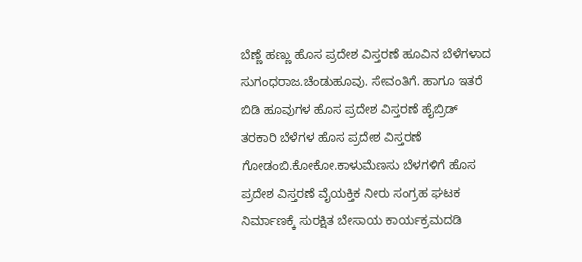ಬೆಣ್ಣೆ ಹಣ್ಣು ಹೊಸ ಪ್ರದೇಶ ವಿಸ್ತರಣೆ ಹೂವಿನ ಬೆಳೆಗಳಾದ ಸುಗಂಧರಾಜ.ಚೆಂಡುಹೂವು. ಸೇವಂತಿಗೆ. ಹಾಗೂ ಇತರೆ ಬಿಡಿ ಹೂವುಗಳ ಹೊಸ ಪ್ರದೇಶ ವಿಸ್ತರಣೆ ಹೈಬ್ರಿಡ್ ತರಕಾರಿ ಬೆಳೆಗಳ ಹೊಸ ಪ್ರದೇಶ ವಿಸ್ತರಣೆ ಗೋಡಂಬಿ.ಕೋಕೋ.ಕಾಳುಮೆಣಸು ಬೆಳಗಳಿಗೆ ಹೊಸ ಪ್ರದೇಶ ವಿಸ್ತರಣೆ ವೈಯಕ್ತಿಕ ನೀರು ಸಂಗ್ರಹ ಘಟಕ ನಿರ್ಮಾಣಕ್ಕೆ ಸುರಕ್ಷಿತ ಬೇಸಾಯ ಕಾರ್ಯಕ್ರಮದಡಿ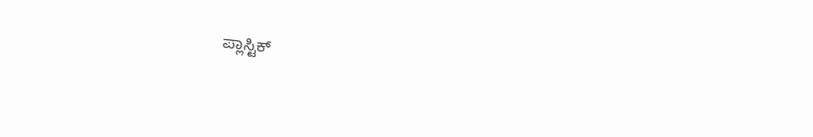ಪ್ಲಾಸ್ಟಿಕ್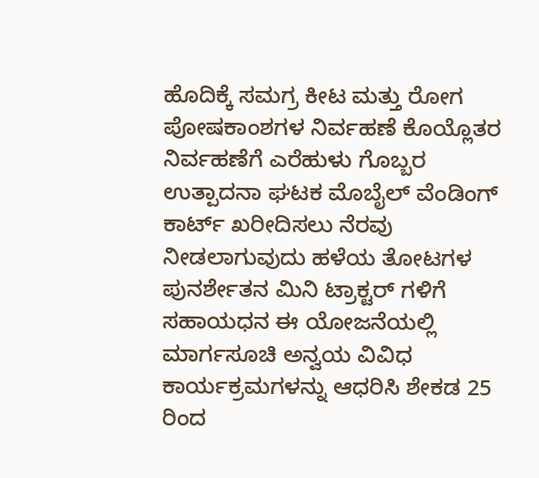ಹೊದಿಕ್ಕೆ ಸಮಗ್ರ ಕೀಟ ಮತ್ತು ರೋಗ ಪೋಷಕಾಂಶಗಳ ನಿರ್ವಹಣೆ ಕೊಯ್ಲೊತರ ನಿರ್ವಹಣೆಗೆ ಎರೆಹುಳು ಗೊಬ್ಬರ ಉತ್ಪಾದನಾ ಘಟಕ ಮೊಬೈಲ್ ವೆಂಡಿಂಗ್ ಕಾರ್ಟ್ ಖರೀದಿಸಲು ನೆರವು ನೀಡಲಾಗುವುದು ಹಳೆಯ ತೋಟಗಳ ಪುನರ್ಶೇತನ ಮಿನಿ ಟ್ರಾಕ್ಟರ್ ಗಳಿಗೆ ಸಹಾಯಧನ ಈ ಯೋಜನೆಯಲ್ಲಿ ಮಾರ್ಗಸೂಚಿ ಅನ್ವಯ ವಿವಿಧ ಕಾರ್ಯಕ್ರಮಗಳನ್ನು ಆಧರಿಸಿ ಶೇಕಡ 25 ರಿಂದ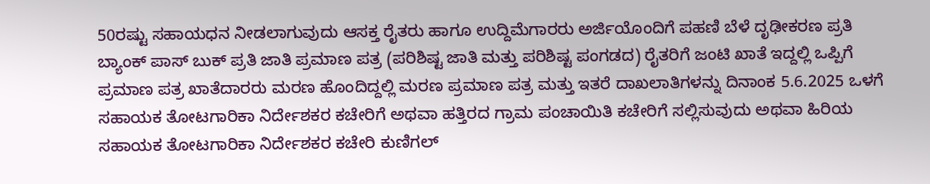50ರಷ್ಟು ಸಹಾಯಧನ ನೀಡಲಾಗುವುದು ಆಸಕ್ತ ರೈತರು ಹಾಗೂ ಉದ್ದಿಮೆಗಾರರು ಅರ್ಜಿಯೊಂದಿಗೆ ಪಹಣಿ ಬೆಳೆ ದೃಢೀಕರಣ ಪ್ರತಿ ಬ್ಯಾಂಕ್ ಪಾಸ್ ಬುಕ್ ಪ್ರತಿ ಜಾತಿ ಪ್ರಮಾಣ ಪತ್ರ (ಪರಿಶಿಷ್ಟ ಜಾತಿ ಮತ್ತು ಪರಿಶಿಷ್ಟ ಪಂಗಡದ) ರೈತರಿಗೆ ಜಂಟಿ ಖಾತೆ ಇದ್ದಲ್ಲಿ ಒಪ್ಪಿಗೆ ಪ್ರಮಾಣ ಪತ್ರ ಖಾತೆದಾರರು ಮರಣ ಹೊಂದಿದ್ದಲ್ಲಿ ಮರಣ ಪ್ರಮಾಣ ಪತ್ರ ಮತ್ತು ಇತರೆ ದಾಖಲಾತಿಗಳನ್ನು ದಿನಾಂಕ 5.6.2025 ಒಳಗೆ ಸಹಾಯಕ ತೋಟಗಾರಿಕಾ ನಿರ್ದೇಶಕರ ಕಚೇರಿಗೆ ಅಥವಾ ಹತ್ತಿರದ ಗ್ರಾಮ ಪಂಚಾಯಿತಿ ಕಚೇರಿಗೆ ಸಲ್ಲಿಸುವುದು ಅಥವಾ ಹಿರಿಯ ಸಹಾಯಕ ತೋಟಗಾರಿಕಾ ನಿರ್ದೇಶಕರ ಕಚೇರಿ ಕುಣಿಗಲ್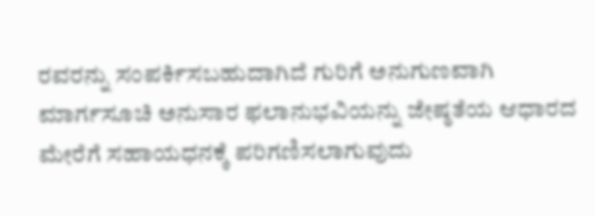ರವರನ್ನು ಸಂಪರ್ಕಿಸಬಹುದಾಗಿದೆ ಗುರಿಗೆ ಅನುಗುಣವಾಗಿ ಮಾರ್ಗಸೂಚಿ ಅನುಸಾರ ಫಲಾನುಭವಿಯನ್ನು ಜೇಷ್ಠತೆಯ ಆಧಾರದ ಮೇರೆಗೆ ಸಹಾಯಧನಕ್ಕೆ ಪರಿಗಣಿಸಲಾಗುವುದು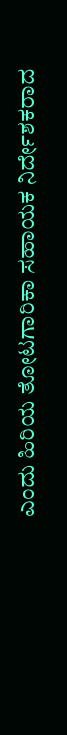ಎಂದು ಹಿರಿಯ ತೋಟಗಾರಿಕಾ ಸಹಾಯಕ ನಿರ್ದೇಶಕರಾದ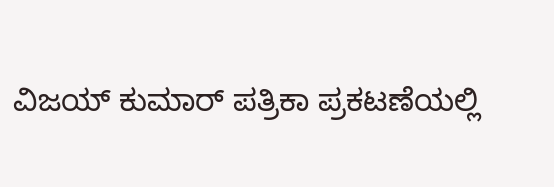ವಿಜಯ್ ಕುಮಾರ್ ಪತ್ರಿಕಾ ಪ್ರಕಟಣೆಯಲ್ಲಿ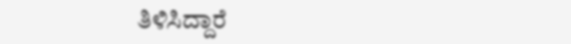ತಿಳಿಸಿದ್ದಾರೆ